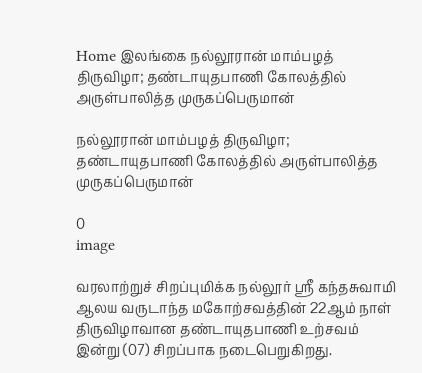Home இலங்கை நல்லூரான் மாம்பழத் திருவிழா; தண்டாயுதபாணி கோலத்தில் அருள்பாலித்த முருகப்பெருமான்

நல்லூரான் மாம்பழத் திருவிழா; தண்டாயுதபாணி கோலத்தில் அருள்பாலித்த முருகப்பெருமான்

0
image

வரலாற்றுச் சிறப்புமிக்க நல்லூர் ஸ்ரீ கந்தசுவாமி ஆலய வருடாந்த மகோற்சவத்தின் 22ஆம் நாள் திருவிழாவான தண்டாயுதபாணி உற்சவம் இன்று (07) சிறப்பாக நடைபெறுகிறது.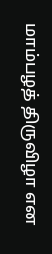மாம்பழத் திருவிழா என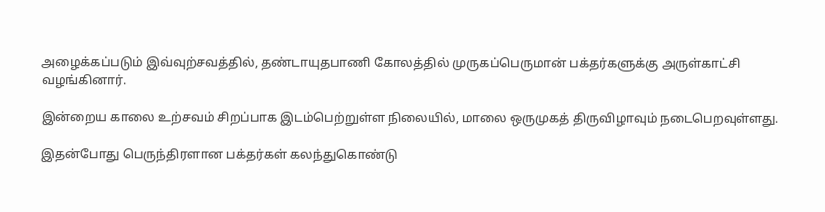அழைக்கப்படும் இவ்வுற்சவத்தில், தண்டாயுதபாணி கோலத்தில் முருகப்பெருமான் பக்தர்களுக்கு அருள்காட்சி வழங்கினார்.

இன்றைய காலை உற்சவம் சிறப்பாக இடம்பெற்றுள்ள நிலையில், மாலை ஒருமுகத் திருவிழாவும் நடைபெறவுள்ளது.

இதன்போது பெருந்திரளான பக்தர்கள் கலந்துகொண்டு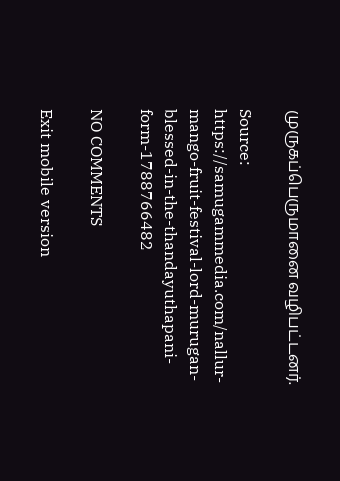முருகப்பெருமானை வழிபட்டனர்.

Source: https://samugammedia.com/nallur-mango-fruit-festival-lord-murugan-blessed-in-the-thandayuthapani-form-1788766482

NO COMMENTS

Exit mobile version